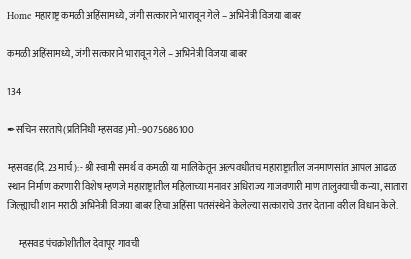Home महाराष्ट्र कमळी अहिंसामध्ये, जंगी सत्काराने भारावून गेले – अभिनेत्री विजया बाबर

कमळी अहिंसामध्ये, जंगी सत्काराने भारावून गेले – अभिनेत्री विजया बाबर

134

✒सचिन सरतापे(प्रतिनिधी म्हसवड)मो:-9075686100

म्हसवड(दि.23मार्च):- श्री स्वामी समर्थ व कमळी या मालिकेतून अल्पवधीतच महाराष्ट्रातील जनमाणसांत आपल आढळ स्थान निर्माण करणारी विशेष म्हणजे महाराष्ट्रातील महिलाच्या मनावर अधिराज्य गाजवणारी माण तालुक्याची कन्या, सातारा जिल्ह्याची शान मराठी अभिनेत्री विजया बाबर हिचा अहिंसा पतसंस्थेने केलेल्या सत्काराचे उत्तर देताना वरील विधान केले.

      म्हसवड पंचक्रोशीतील देवापूर गावची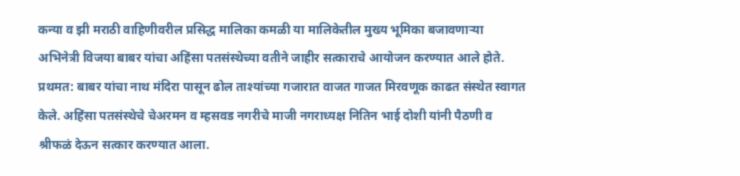कन्या व झी मराठी वाहिणीवरील प्रसिद्ध मालिका कमळी या मालिकेतील मुख्य भूमिका बजावणाऱ्या अभिनेत्री विजया बाबर यांचा अहिंसा पतसंस्थेच्या वतीने जाहीर सत्काराचे आयोजन करण्यात आले होते. प्रथमत: बाबर यांचा नाथ मंदिरा पासून ढोल ताश्यांच्या गजारात वाजत गाजत मिरवणूक काढत संस्थेत स्वागत केले. अहिंसा पतसंस्थेचे चेअरमन व म्हसवड नगरीचे माजी नगराध्यक्ष नितिन भाई दोशी यांनी पैठणी व श्रीफळं देऊन सत्कार करण्यात आला.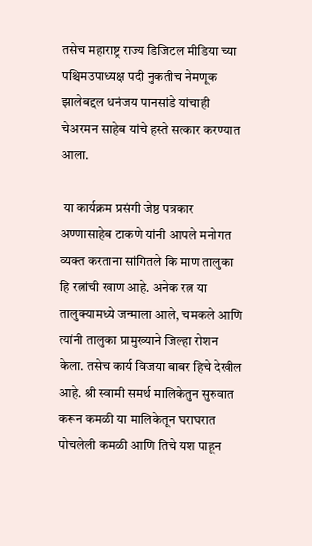तसेच महाराष्ट्र राज्य डिजिटल मीडिया च्या पश्चिमउपाध्यक्ष पदी नुकतीच नेमणूक झालेबद्दल धनंजय पानसांडे यांचाही चेअरमन साहेब यांचे हस्ते सत्कार करण्यात आला.

 या कार्यक्रम प्रसंगी जेष्ठ पत्रकार अण्णासाहेब टाकणे यांनी आपले मनोगत व्यक्त करताना सांगितले कि माण तालुका हि रत्नांची खाण आहे. अनेक रत्न या तालुक्यामध्ये जन्माला आले, चमकले आणि त्यांनी तालुका प्रामुख्याने जिल्हा रोशन केला. तसेच कार्य विजया बाबर हिचे देखील आहे. श्री स्वामी समर्थ मालिकेतुन सुरुवात करून कमळी या मालिकेतून घराघरात पोचलेली कमळी आणि तिचे यश पाहून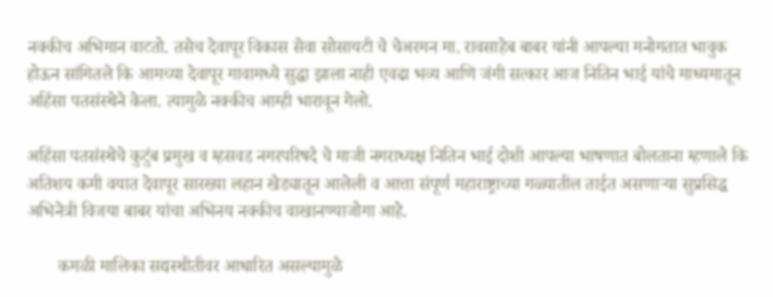नक्कीच अभिमान वाटतो. तसेच देवापूर विकास सेवा सोसायटी चे चेअरमन मा. रावसाहेब बाबर यांनी आपल्या मनोगतात भावुक होऊन सांगितले कि आमच्या देवापूर गावामध्ये सुद्धा झाला नाही एवढा भव्य आणि जंगी सत्कार आज नितिन भाई यांचे माध्यमातून अहिंसा पतसंस्थेने केला. त्यामुळे नक्कीच आम्ही भारावून गेलो.

अहिंसा पतसंस्थेचे कुटुंब प्रमुख व म्हसवड नगरपरिषदे चे माजी नगराध्यक्ष नितिन भाई दोशी आपल्या भाषणात बोलताना म्हणाले कि अतिशय कमी वयात देवापूर सारख्या लहान खेड्यातून आलेली व आत्ता संपूर्ण महाराष्ट्राच्या गळ्यातील ताईत असणाऱ्या सुप्रसिद्ध अभिनेत्री विजया बाबर यांचा अभिनय नक्कीच वाखानण्याजोगा आहे.

       कमळी मालिका सद्यस्थीतीवर आधारित असल्यामुळे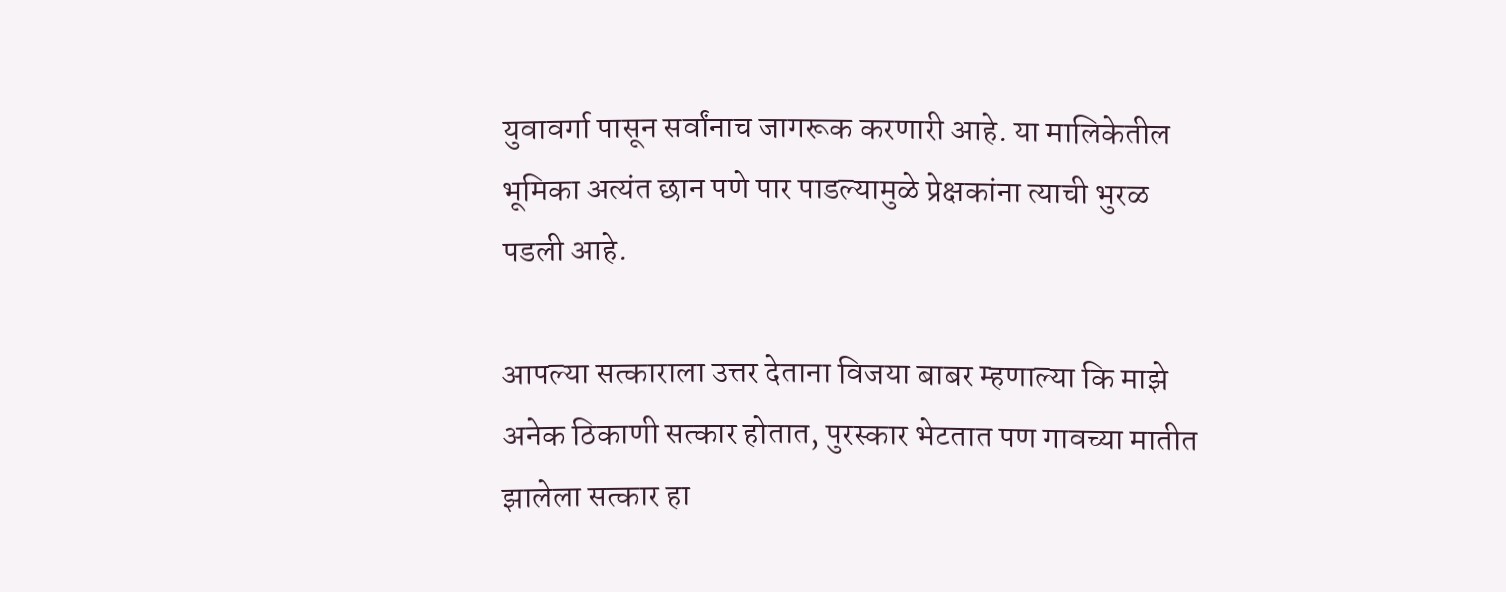युवावर्गा पासून सर्वांनाच जागरूक करणारी आहे. या मालिकेतील भूमिका अत्यंत छान पणे पार पाडल्यामुळे प्रेक्षकांना त्याची भुरळ पडली आहे.

आपल्या सत्काराला उत्तर देताना विजया बाबर म्हणाल्या कि माझे अनेक ठिकाणी सत्कार होतात, पुरस्कार भेटतात पण गावच्या मातीत झालेला सत्कार हा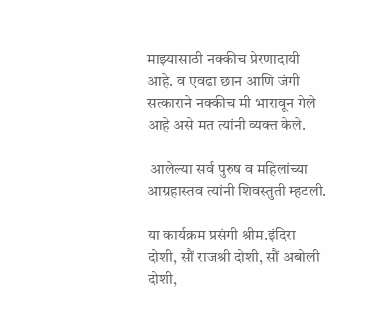माझ्यासाठी नक्कीच प्रेरणादायी आहे. व एवढा छान आणि जंगी सत्काराने नक्कीच मी भारावून गेले आहे असे मत त्यांनी व्यक्त केले.

 आलेल्या सर्व पुरुष व महिलांच्या आग्रहास्तव त्यांनी शिवस्तुती म्हटली.

या कार्यक्रम प्रसंगी श्रीम.इंदिरा दोशी, सौं राजश्री दोशी, सौं अबोली दोशी,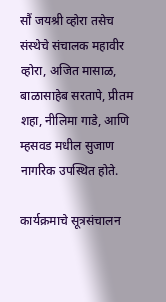सौं जयश्री व्होरा तसेच संस्थेचे संचालक महावीर व्होरा, अजित मासाळ, बाळासाहेब सरतापे, प्रीतम शहा, नीलिमा गाडे, आणि म्हसवड मधील सुजाण नागरिक उपस्थित होते.

कार्यक्रमाचे सूत्रसंचालन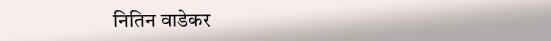नितिन वाडेकर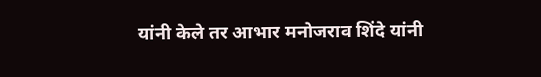यांनी केले तर आभार मनोजराव शिंदे यांनी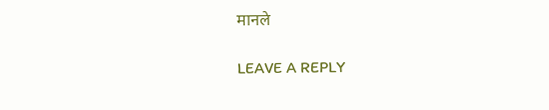मानले

LEAVE A REPLY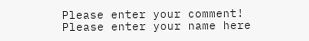Please enter your comment!
Please enter your name here